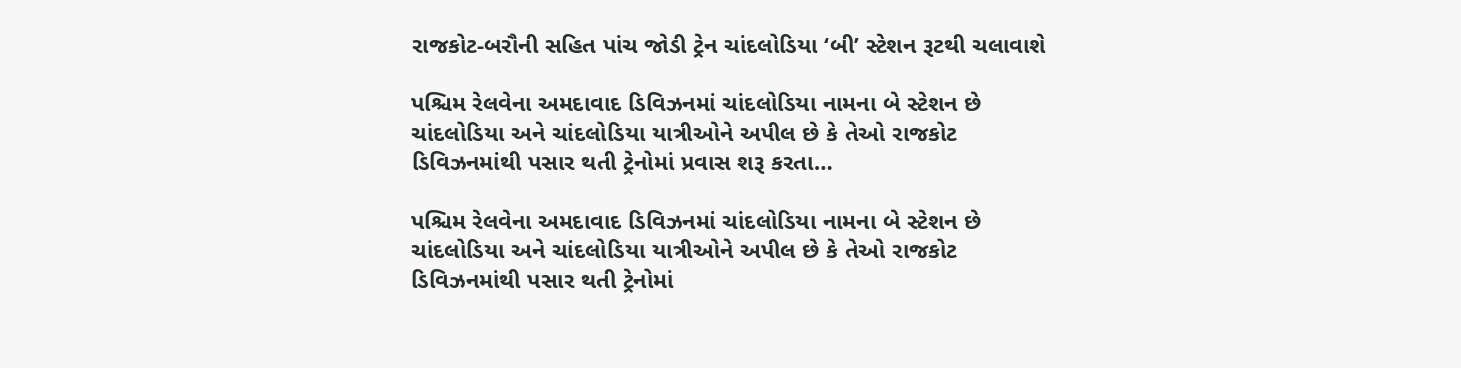રાજકોટ-બરૌની સહિત પાંચ જોડી ટ્રેન ચાંદલોડિયા ‘બી’ સ્ટેશન રૂટથી ચલાવાશે

પશ્ચિમ રેલવેના અમદાવાદ ડિવિઝનમાં ચાંદલોડિયા નામના બે સ્ટેશન છે ચાંદલોડિયા અને ચાંદલોડિયા યાત્રીઓને અપીલ છે કે તેઓ રાજકોટ ડિવિઝનમાંથી પસાર થતી ટ્રેનોમાં પ્રવાસ શરૂ કરતા…

પશ્ચિમ રેલવેના અમદાવાદ ડિવિઝનમાં ચાંદલોડિયા નામના બે સ્ટેશન છે ચાંદલોડિયા અને ચાંદલોડિયા યાત્રીઓને અપીલ છે કે તેઓ રાજકોટ ડિવિઝનમાંથી પસાર થતી ટ્રેનોમાં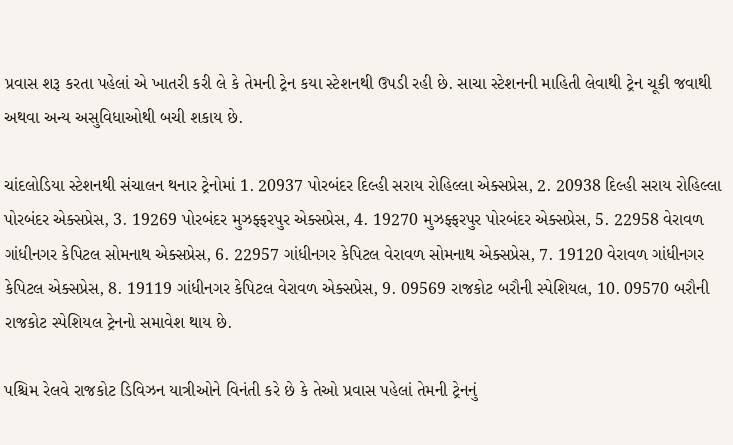પ્રવાસ શરૂ કરતા પહેલાં એ ખાતરી કરી લે કે તેમની ટ્રેન કયા સ્ટેશનથી ઉપડી રહી છે. સાચા સ્ટેશનની માહિતી લેવાથી ટ્રેન ચૂકી જવાથી અથવા અન્ય અસુવિધાઓથી બચી શકાય છે.

ચાંદલોડિયા સ્ટેશનથી સંચાલન થનાર ટ્રેનોમાં 1. 20937 પોરબંદર દિલ્હી સરાય રોહિલ્લા એક્સપ્રેસ, 2. 20938 દિલ્હી સરાય રોહિલ્લા પોરબંદર એક્સપ્રેસ, 3. 19269 પોરબંદર મુઝફ્ફરપુર એક્સપ્રેસ, 4. 19270 મુઝફ્ફરપુર પોરબંદર એક્સપ્રેસ, 5. 22958 વેરાવળ ગાંધીનગર કેપિટલ સોમનાથ એક્સપ્રેસ, 6. 22957 ગાંધીનગર કેપિટલ વેરાવળ સોમનાથ એક્સપ્રેસ, 7. 19120 વેરાવળ ગાંધીનગર કેપિટલ એક્સપ્રેસ, 8. 19119 ગાંધીનગર કેપિટલ વેરાવળ એક્સપ્રેસ, 9. 09569 રાજકોટ બરૌની સ્પેશિયલ, 10. 09570 બરૌની રાજકોટ સ્પેશિયલ ટ્રેનનો સમાવેશ થાય છે.

પશ્ચિમ રેલવે રાજકોટ ડિવિઝન યાત્રીઓને વિનંતી કરે છે કે તેઓ પ્રવાસ પહેલાં તેમની ટ્રેનનું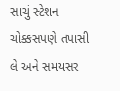સાચું સ્ટેશન ચોક્કસપણે તપાસી લે અને સમયસર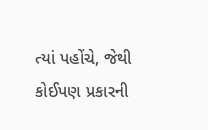ત્યાં પહોંચે, જેથી કોઈપણ પ્રકારની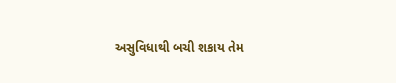અસુવિધાથી બચી શકાય તેમ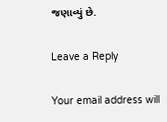જણાવ્યું છે.

Leave a Reply

Your email address will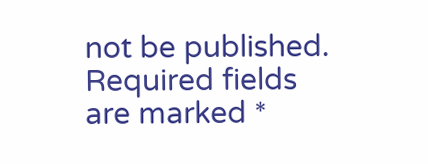not be published. Required fields are marked *